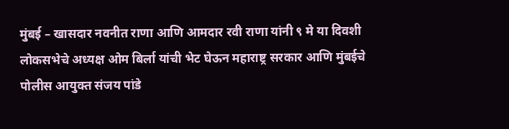मुंबई – खासदार नवनीत राणा आणि आमदार रवी राणा यांनी ९ मे या दिवशी लोकसभेचे अध्यक्ष ओम बिर्ला यांची भेट घेऊन महाराष्ट्र सरकार आणि मुंबईचे पोलीस आयुक्त संजय पांडे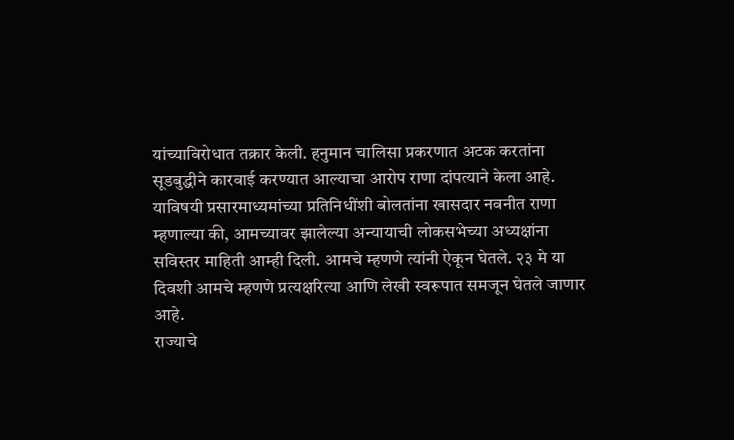यांच्याविरोधात तक्रार केली. हनुमान चालिसा प्रकरणात अटक करतांना सूडबुद्धीने कारवाई करण्यात आल्याचा आरोप राणा दांपत्याने केला आहे.
याविषयी प्रसारमाध्यमांच्या प्रतिनिधींशी बोलतांना खासदार नवनीत राणा म्हणाल्या की, आमच्यावर झालेल्या अन्यायाची लोकसभेच्या अध्यक्षांना सविस्तर माहिती आम्ही दिली. आमचे म्हणणे त्यांनी ऐकून घेतले. २३ मे या दिवशी आमचे म्हणणे प्रत्यक्षरित्या आणि लेखी स्वरूपात समजून घेतले जाणार आहे.
राज्याचे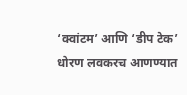‘क्वांटम’ आणि ‘डीप टेक’ धोरण लवकरच आणण्यात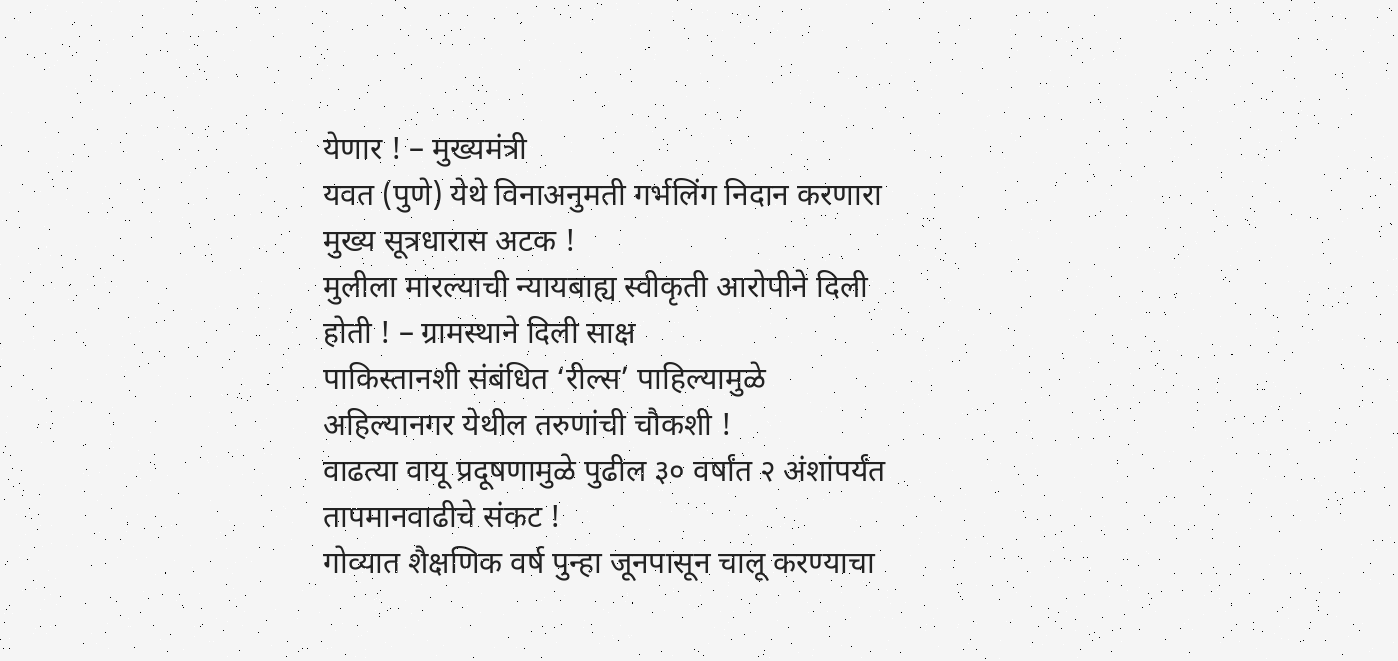येणार ! – मुख्यमंत्री
यवत (पुणे) येथे विनाअनुमती गर्भलिंग निदान करणारा मुख्य सूत्रधारास अटक !
मुलीला मारल्याची न्यायबाह्य स्वीकृती आरोपीने दिली होती ! – ग्रामस्थाने दिली साक्ष
पाकिस्तानशी संबंधित ‘रील्स’ पाहिल्यामुळे अहिल्यानगर येथील तरुणांची चौकशी !
वाढत्या वायू प्रदूषणामुळे पुढील ३० वर्षांत २ अंशांपर्यंत तापमानवाढीचे संकट !
गोव्यात शैक्षणिक वर्ष पुन्हा जूनपासून चालू करण्याचा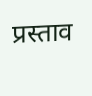प्रस्ताव